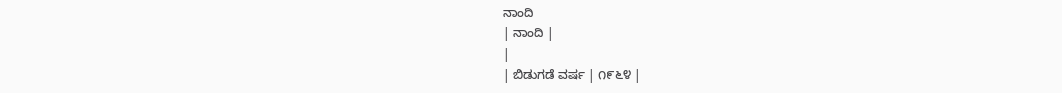ನಾಂದಿ
| ನಾಂದಿ |
|
| ಬಿಡುಗಡೆ ವರ್ಷ | ೧೯೬೪ |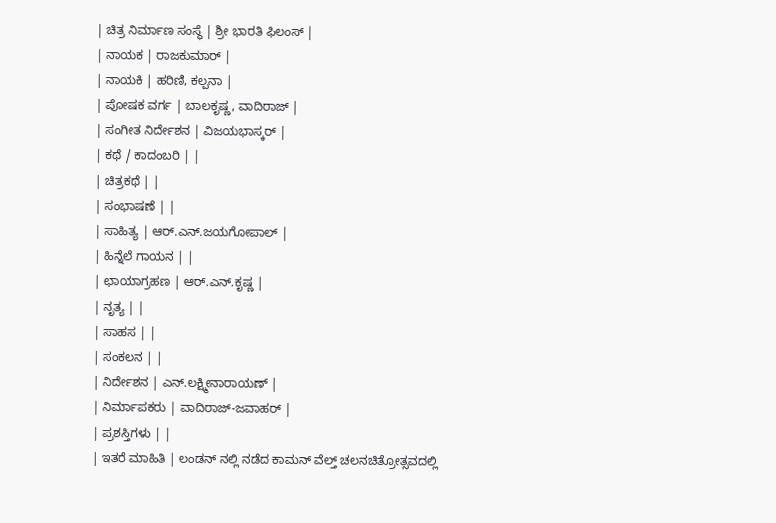| ಚಿತ್ರ ನಿರ್ಮಾಣ ಸಂಸ್ಥೆ | ಶ್ರೀ ಭಾರತಿ ಫಿಲಂಸ್ |
| ನಾಯಕ | ರಾಜಕುಮಾರ್ |
| ನಾಯಕಿ | ಹರಿಣಿ, ಕಲ್ಪನಾ |
| ಪೋಷಕ ವರ್ಗ | ಬಾಲಕೃಷ್ಣ, ವಾದಿರಾಜ್ |
| ಸಂಗೀತ ನಿರ್ದೇಶನ | ವಿಜಯಭಾಸ್ಕರ್ |
| ಕಥೆ / ಕಾದಂಬರಿ | |
| ಚಿತ್ರಕಥೆ | |
| ಸಂಭಾಷಣೆ | |
| ಸಾಹಿತ್ಯ | ಆರ್.ಎನ್.ಜಯಗೋಪಾಲ್ |
| ಹಿನ್ನೆಲೆ ಗಾಯನ | |
| ಛಾಯಾಗ್ರಹಣ | ಆರ್.ಎನ್.ಕೃಷ್ಣ |
| ನೃತ್ಯ | |
| ಸಾಹಸ | |
| ಸಂಕಲನ | |
| ನಿರ್ದೇಶನ | ಎನ್.ಲಕ್ಷ್ಮೀನಾರಾಯಣ್ |
| ನಿರ್ಮಾಪಕರು | ವಾದಿರಾಜ್-ಜವಾಹರ್ |
| ಪ್ರಶಸ್ತಿಗಳು | |
| ಇತರೆ ಮಾಹಿತಿ | ಲಂಡನ್ ನಲ್ಲಿ ನಡೆದ ಕಾಮನ್ ವೆಲ್ತ್ ಚಲನಚಿತ್ರೋತ್ಸವದಲ್ಲಿ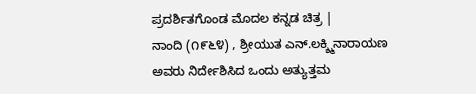ಪ್ರದರ್ಶಿತಗೊಂಡ ಮೊದಲ ಕನ್ನಡ ಚಿತ್ರ |
ನಾಂದಿ (೧೯೬೪) , ಶ್ರೀಯುತ ಎನ್.ಲಕ್ಶ್ಮಿನಾರಾಯಣ ಅವರು ನಿರ್ದೇಶಿಸಿದ ಒಂದು ಅತ್ಯುತ್ತಮ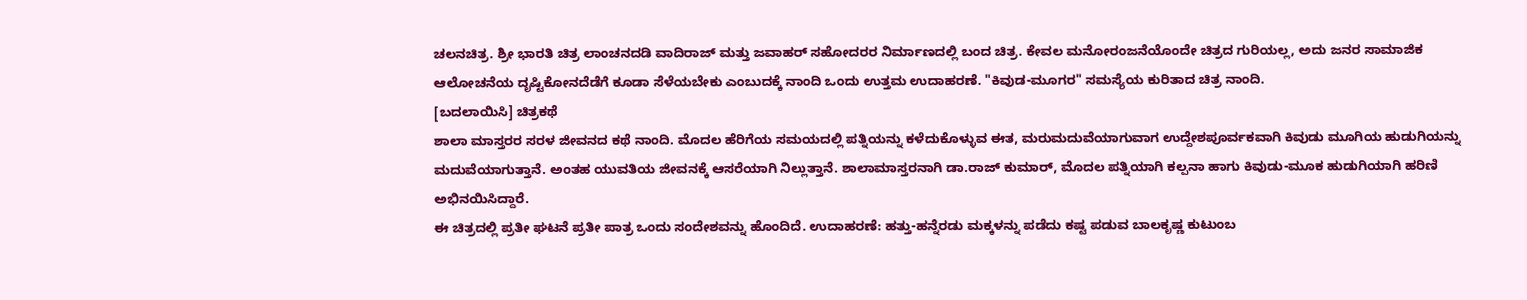ಚಲನಚಿತ್ರ. ಶ್ರೀ ಭಾರತಿ ಚಿತ್ರ ಲಾಂಚನದಡಿ ವಾದಿರಾಜ್ ಮತ್ತು ಜವಾಹರ್ ಸಹೋದರರ ನಿರ್ಮಾಣದಲ್ಲಿ ಬಂದ ಚಿತ್ರ. ಕೇವಲ ಮನೋರಂಜನೆಯೊಂದೇ ಚಿತ್ರದ ಗುರಿಯಲ್ಲ, ಅದು ಜನರ ಸಾಮಾಜಿಕ ಆಲೋಚನೆಯ ದೃಷ್ಟಿಕೋನದೆಡೆಗೆ ಕೂಡಾ ಸೆಳೆಯಬೇಕು ಎಂಬುದಕ್ಕೆ ನಾಂದಿ ಒಂದು ಉತ್ತಮ ಉದಾಹರಣೆ. "ಕಿವುಡ-ಮೂಗರ" ಸಮಸ್ಯೆಯ ಕುರಿತಾದ ಚಿತ್ರ ನಾಂದಿ.
[ಬದಲಾಯಿಸಿ] ಚಿತ್ರಕಥೆ
ಶಾಲಾ ಮಾಸ್ತರರ ಸರಳ ಜೀವನದ ಕಥೆ ನಾಂದಿ. ಮೊದಲ ಹೆರಿಗೆಯ ಸಮಯದಲ್ಲಿ ಪತ್ನಿಯನ್ನು ಕಳೆದುಕೊಳ್ಳುವ ಈತ, ಮರುಮದುವೆಯಾಗುವಾಗ ಉದ್ದೇಶಪೂರ್ವಕವಾಗಿ ಕಿವುಡು ಮೂಗಿಯ ಹುಡುಗಿಯನ್ನು ಮದುವೆಯಾಗುತ್ತಾನೆ. ಅಂತಹ ಯುವತಿಯ ಜೀವನಕ್ಕೆ ಆಸರೆಯಾಗಿ ನಿಲ್ಲುತ್ತಾನೆ. ಶಾಲಾಮಾಸ್ತರನಾಗಿ ಡಾ.ರಾಜ್ ಕುಮಾರ್, ಮೊದಲ ಪತ್ನಿಯಾಗಿ ಕಲ್ಪನಾ ಹಾಗು ಕಿವುಡು-ಮೂಕ ಹುಡುಗಿಯಾಗಿ ಹರಿಣಿ ಅಭಿನಯಿಸಿದ್ದಾರೆ.
ಈ ಚಿತ್ರದಲ್ಲಿ ಪ್ರತೀ ಘಟನೆ ಪ್ರತೀ ಪಾತ್ರ ಒಂದು ಸಂದೇಶವನ್ನು ಹೊಂದಿದೆ. ಉದಾಹರಣೆ: ಹತ್ತು-ಹನ್ನೆರಡು ಮಕ್ಕಳನ್ನು ಪಡೆದು ಕಷ್ಟ ಪಡುವ ಬಾಲಕೃಷ್ಣ ಕುಟುಂಬ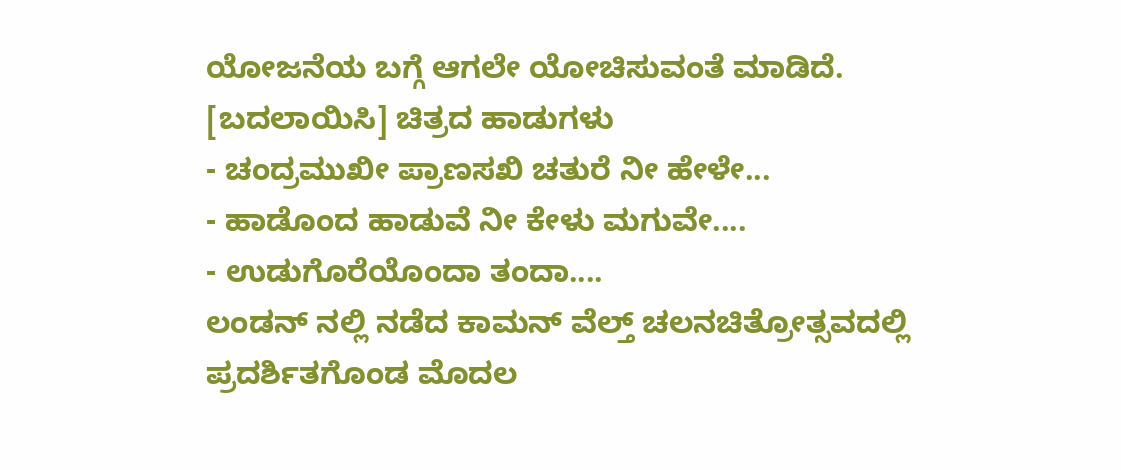ಯೋಜನೆಯ ಬಗ್ಗೆ ಆಗಲೇ ಯೋಚಿಸುವಂತೆ ಮಾಡಿದೆ.
[ಬದಲಾಯಿಸಿ] ಚಿತ್ರದ ಹಾಡುಗಳು
- ಚಂದ್ರಮುಖೀ ಪ್ರಾಣಸಖಿ ಚತುರೆ ನೀ ಹೇಳೇ...
- ಹಾಡೊಂದ ಹಾಡುವೆ ನೀ ಕೇಳು ಮಗುವೇ....
- ಉಡುಗೊರೆಯೊಂದಾ ತಂದಾ....
ಲಂಡನ್ ನಲ್ಲಿ ನಡೆದ ಕಾಮನ್ ವೆಲ್ತ್ ಚಲನಚಿತ್ರೋತ್ಸವದಲ್ಲಿ ಪ್ರದರ್ಶಿತಗೊಂಡ ಮೊದಲ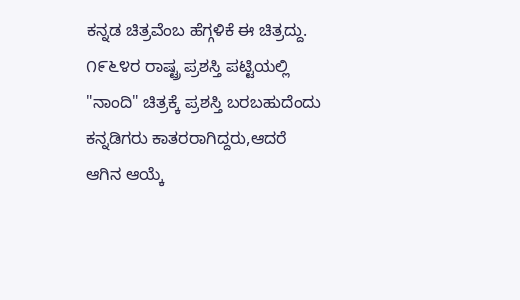ಕನ್ನಡ ಚಿತ್ರವೆಂಬ ಹೆಗ್ಗಳಿಕೆ ಈ ಚಿತ್ರದ್ದು.
೧೯೬೪ರ ರಾಷ್ಟ್ರ ಪ್ರಶಸ್ತಿ ಪಟ್ಟಿಯಲ್ಲಿ "ನಾಂದಿ" ಚಿತ್ರಕ್ಕೆ ಪ್ರಶಸ್ತಿ ಬರಬಹುದೆಂದು ಕನ್ನಡಿಗರು ಕಾತರರಾಗಿದ್ದರು,ಆದರೆ ಆಗಿನ ಆಯ್ಕೆ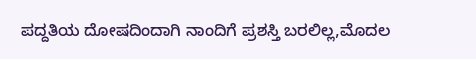ಪದ್ದತಿಯ ದೋಷದಿಂದಾಗಿ ನಾಂದಿಗೆ ಪ್ರಶಸ್ತಿ ಬರಲಿಲ್ಲ,ಮೊದಲ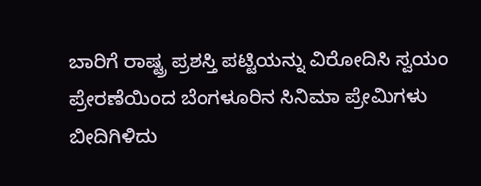ಬಾರಿಗೆ ರಾಷ್ಟ್ರ ಪ್ರಶಸ್ತಿ ಪಟ್ಟಿಯನ್ನು ವಿರೋದಿಸಿ ಸ್ವಯಂ ಪ್ರೇರಣೆಯಿಂದ ಬೆಂಗಳೂರಿನ ಸಿನಿಮಾ ಪ್ರೇಮಿಗಳು ಬೀದಿಗಿಳಿದು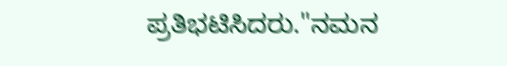ಪ್ರತಿಭಟಿಸಿದರು."ನಮನ